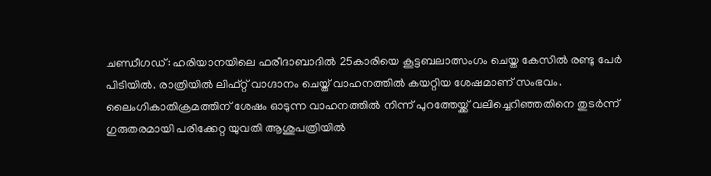ചണ്ഡീഗഡ്: ഹരിയാനയിലെ ഫരീദാബാദില്‍ 25കാരിയെ കൂട്ടബലാത്സംഗം ചെയ്ത കേസില്‍ രണ്ടു പേര്‍ പിടിയില്‍. രാത്രിയില്‍ ലിഫ്റ്റ് വാഗ്ദാനം ചെയ്ത് വാഹനത്തില്‍ കയറ്റിയ ശേഷമാണ് സംഭവം. ലൈംഗികാതിക്രമത്തിന് ശേഷം ഓടുന്ന വാഹനത്തില്‍ നിന്ന് പുറത്തേയ്ക്ക് വലിച്ചെറിഞ്ഞതിനെ തുടര്‍ന്ന് ഗുരുതരമായി പരിക്കേറ്റ യുവതി ആശുപത്രിയില്‍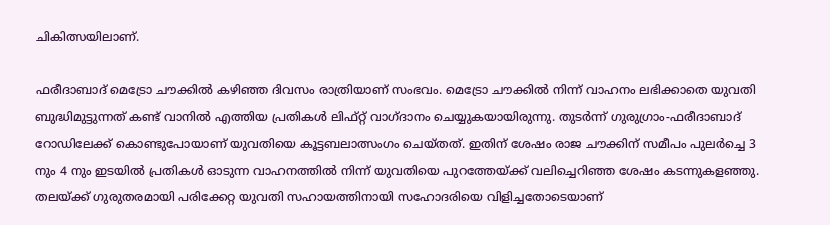ചികിത്സയിലാണ്.

ഫരീദാബാദ് മെട്രോ ചൗക്കില്‍ കഴിഞ്ഞ ദിവസം രാത്രിയാണ് സംഭവം. മെട്രോ ചൗക്കില്‍ നിന്ന് വാഹനം ലഭിക്കാതെ യുവതി ബുദ്ധിമുട്ടുന്നത് കണ്ട് വാനില്‍ എത്തിയ പ്രതികള്‍ ലിഫ്റ്റ് വാഗ്ദാനം ചെയ്യുകയായിരുന്നു. തുടര്‍ന്ന് ഗുരുഗ്രാം-ഫരീദാബാദ് റോഡിലേക്ക് കൊണ്ടുപോയാണ് യുവതിയെ കൂട്ടബലാത്സംഗം ചെയ്തത്. ഇതിന് ശേഷം രാജ ചൗക്കിന് സമീപം പുലര്‍ച്ചെ 3 നും 4 നും ഇടയില്‍ പ്രതികള്‍ ഓടുന്ന വാഹനത്തില്‍ നിന്ന് യുവതിയെ പുറത്തേയ്ക്ക് വലിച്ചെറിഞ്ഞ ശേഷം കടന്നുകളഞ്ഞു. തലയ്ക്ക് ഗുരുതരമായി പരിക്കേറ്റ യുവതി സഹായത്തിനായി സഹോദരിയെ വിളിച്ചതോടെയാണ്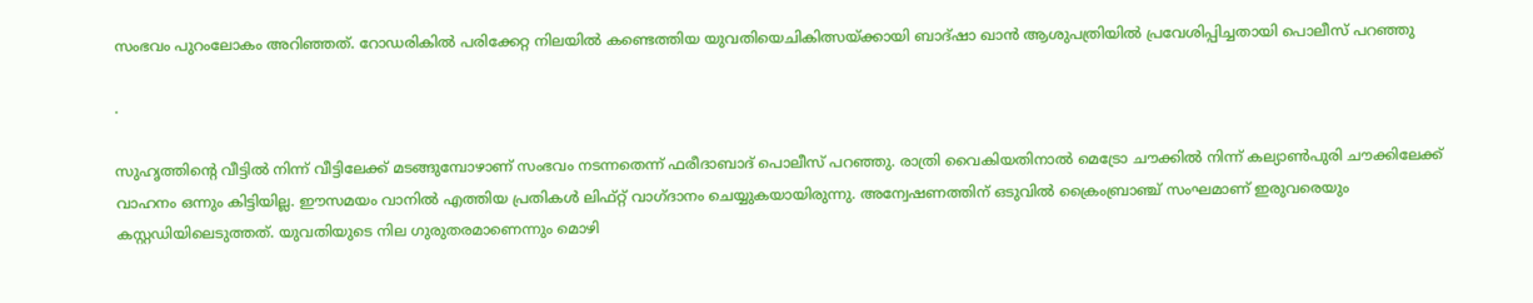സംഭവം പുറംലോകം അറിഞ്ഞത്. റോഡരികില്‍ പരിക്കേറ്റ നിലയില്‍ കണ്ടെത്തിയ യുവതിയെചികിത്സയ്ക്കായി ബാദ്ഷാ ഖാന്‍ ആശുപത്രിയില്‍ പ്രവേശിപ്പിച്ചതായി പൊലീസ് പറഞ്ഞു

.

സുഹൃത്തിന്റെ വീട്ടില്‍ നിന്ന് വീട്ടിലേക്ക് മടങ്ങുമ്പോഴാണ് സംഭവം നടന്നതെന്ന് ഫരീദാബാദ് പൊലീസ് പറഞ്ഞു. രാത്രി വൈകിയതിനാല്‍ മെട്രോ ചൗക്കില്‍ നിന്ന് കല്യാണ്‍പുരി ചൗക്കിലേക്ക് വാഹനം ഒന്നും കിട്ടിയില്ല. ഈസമയം വാനില്‍ എത്തിയ പ്രതികള്‍ ലിഫ്റ്റ് വാഗ്ദാനം ചെയ്യുകയായിരുന്നു. അന്വേഷണത്തിന് ഒടുവില്‍ ക്രൈംബ്രാഞ്ച് സംഘമാണ് ഇരുവരെയും കസ്റ്റഡിയിലെടുത്തത്. യുവതിയുടെ നില ഗുരുതരമാണെന്നും മൊഴി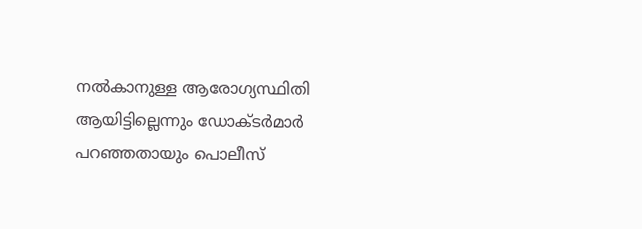നല്‍കാനുള്ള ആരോഗ്യസ്ഥിതി ആയിട്ടില്ലെന്നും ഡോക്ടര്‍മാര്‍ പറഞ്ഞതായും പൊലീസ്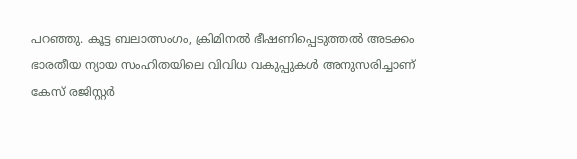പറഞ്ഞു. കൂട്ട ബലാത്സംഗം, ക്രിമിനല്‍ ഭീഷണിപ്പെടുത്തല്‍ അടക്കം ഭാരതീയ ന്യായ സംഹിതയിലെ വിവിധ വകുപ്പുകള്‍ അനുസരിച്ചാണ് കേസ് രജിസ്റ്റര്‍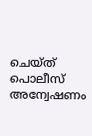ചെയ്ത് പൊലീസ് അന്വേഷണം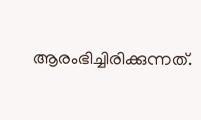ആരംഭിച്ചിരിക്കുന്നത്.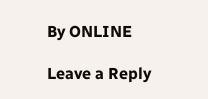By ONLINE

Leave a Reply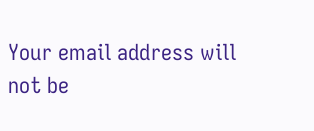Your email address will not be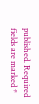published. Required fields are marked *